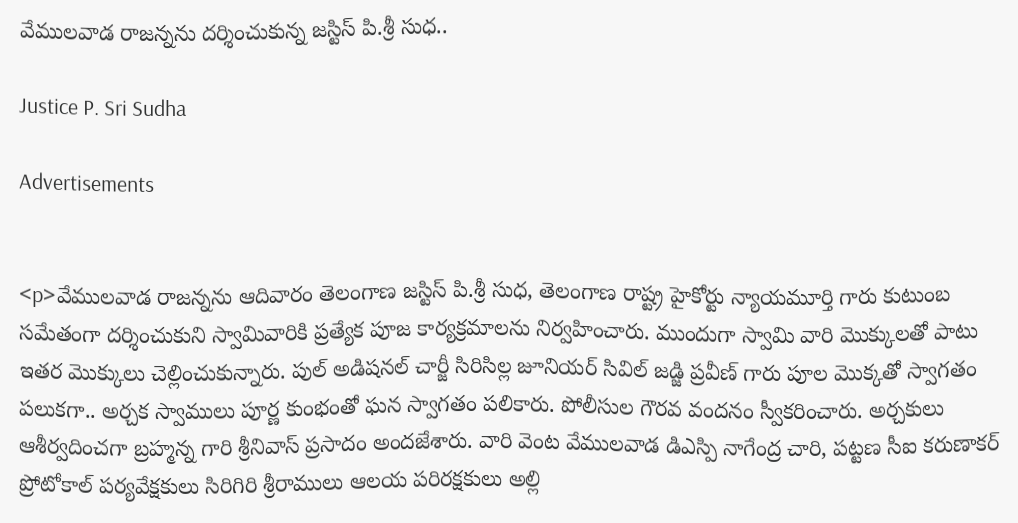వేములవాడ రాజన్నను దర్శించుకున్న జస్టిస్ పి.శ్రీ సుధ..

Justice P. Sri Sudha

Advertisements


<p>వేములవాడ రాజన్నను ఆదివారం తెలంగాణ జస్టిస్ పి.శ్రీ సుధ, తెలంగాణ రాష్ట్ర హైకోర్టు న్యాయమూర్తి గారు కుటుంబ సమేతంగా దర్శించుకుని స్వామివారికి ప్రత్యేక పూజ కార్యక్రమాలను నిర్వహించారు. ముందుగా స్వామి వారి మొక్కులతో పాటు ఇతర మొక్కులు చెల్లించుకున్నారు. పుల్ అడిషనల్ చార్జీ సిరిసిల్ల జూనియర్ సివిల్ జడ్జి ప్రవీణ్ గారు పూల మొక్కతో స్వాగతం పలుకగా.. అర్చక స్వాములు పూర్ణ కుంభంతో ఘన స్వాగతం పలికారు. పోలీసుల గౌరవ వందనం స్వీకరించారు. అర్చకులు ఆశీర్వదించగా బ్రహ్మన్న గారి శ్రీనివాస్ ప్రసాదం అందజేశారు. వారి వెంట వేములవాడ డిఎస్పి నాగేంద్ర చారి, పట్టణ సీఐ కరుణాకర్ ప్రోటోకాల్ పర్యవేక్షకులు సిరిగిరి శ్రీరాములు ఆలయ పరిరక్షకులు అల్లి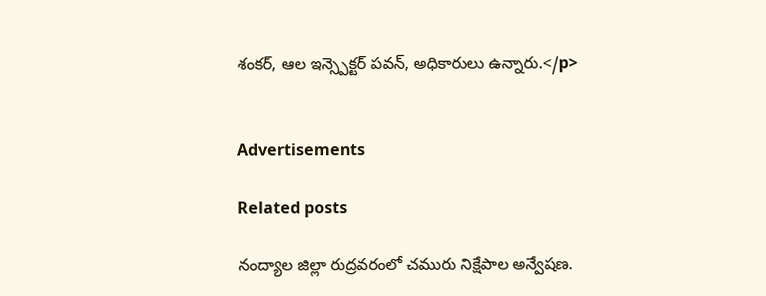శంకర్, ఆల ఇన్స్పెక్టర్ పవన్, అధికారులు ఉన్నారు.</p>


Advertisements

Related posts

నంద్యాల జిల్లా రుద్రవరంలో చమురు నిక్షేపాల అన్వేషణ.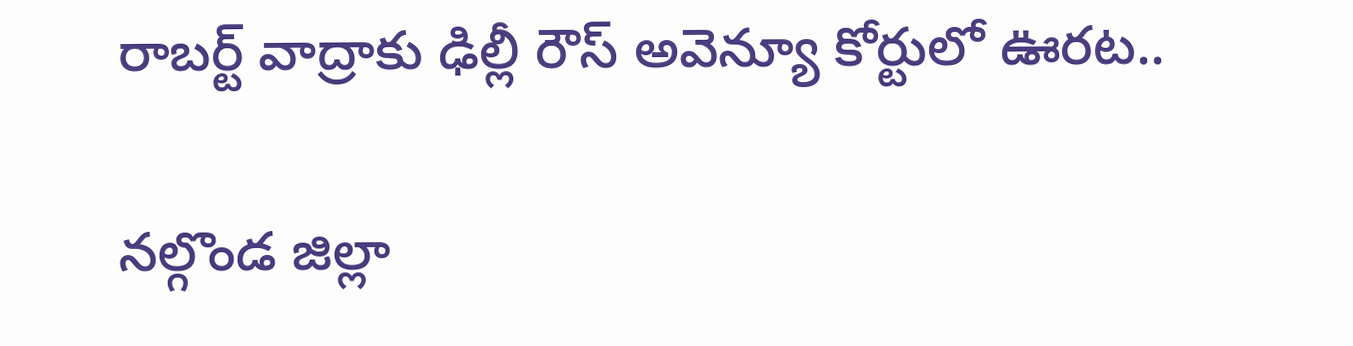రాబర్ట్‌ వాద్రాకు ఢిల్లీ రౌస్‌ అవెన్యూ కోర్టులో ఊరట..

నల్గొండ జిల్లా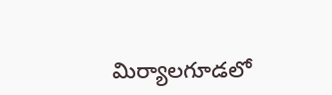మిర్యాలగూడలో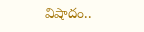విషాదం..